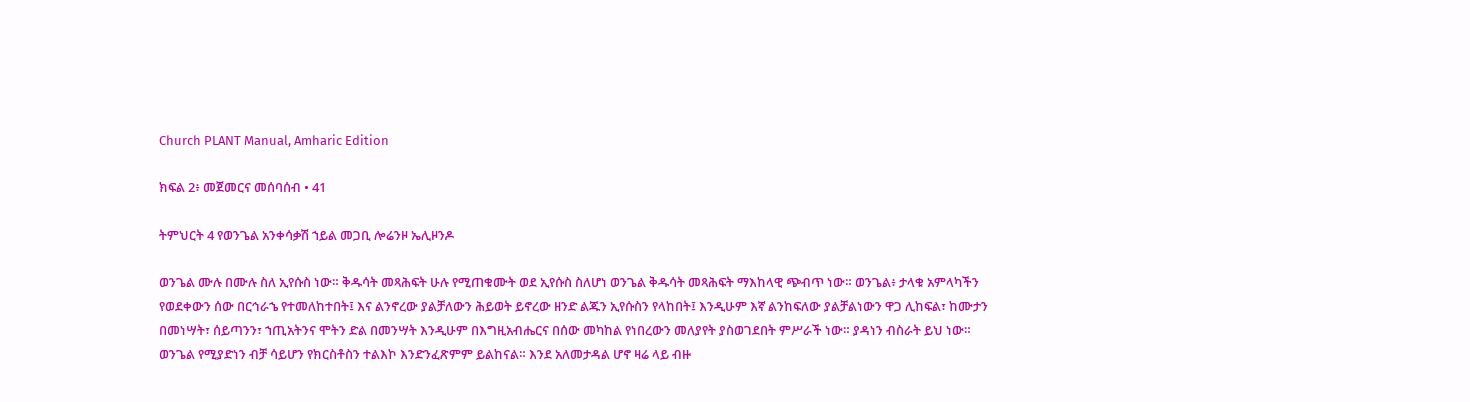Church PLANT Manual, Amharic Edition

ክፍል 2፥ መጀመርና መሰባሰብ • 41

ትምህርት 4 የወንጌል አንቀሳቃሽ ኀይል መጋቢ ሎሬንዞ ኤሊዞንዶ

ወንጌል ሙሉ በሙሉ ስለ ኢየሱስ ነው። ቅዱሳት መጻሕፍት ሁሉ የሚጠቁሙት ወደ ኢየሱስ ስለሆነ ወንጌል ቅዱሳት መጻሕፍት ማእከላዊ ጭብጥ ነው። ወንጌል፥ ታላቁ አምላካችን የወደቀውን ሰው በርኅራኄ የተመለከተበት፤ እና ልንኖረው ያልቻለውን ሕይወት ይኖረው ዘንድ ልጁን ኢየሱስን የላከበት፤ እንዲሁም እኛ ልንከፍለው ያልቻልነውን ዋጋ ሊከፍል፣ ከሙታን በመነሣት፣ ሰይጣንን፣ ኀጢአትንና ሞትን ድል በመንሣት እንዲሁም በእግዚአብሔርና በሰው መካከል የነበረውን መለያየት ያስወገደበት ምሥራች ነው። ያዳነን ብስራት ይህ ነው። ወንጌል የሚያድነን ብቻ ሳይሆን የክርስቶስን ተልእኮ እንድንፈጽምም ይልከናል። እንደ አለመታዳል ሆኖ ዛሬ ላይ ብዙ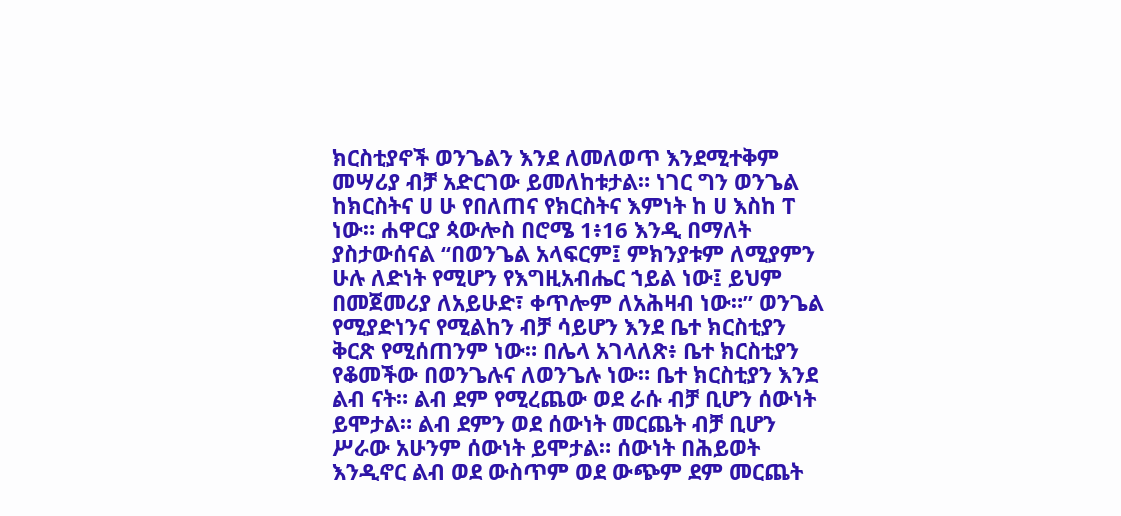ክርስቲያኖች ወንጌልን እንደ ለመለወጥ እንደሚተቅም መሣሪያ ብቻ አድርገው ይመለከቱታል። ነገር ግን ወንጌል ከክርስትና ሀ ሁ የበለጠና የክርስትና እምነት ከ ሀ እስከ ፐ ነው። ሐዋርያ ጳውሎስ በሮሜ 1፥16 እንዲ በማለት ያስታውሰናል “በወንጌል አላፍርም፤ ምክንያቱም ለሚያምን ሁሉ ለድነት የሚሆን የእግዚአብሔር ኀይል ነው፤ ይህም በመጀመሪያ ለአይሁድ፣ ቀጥሎም ለአሕዛብ ነው።” ወንጌል የሚያድነንና የሚልከን ብቻ ሳይሆን እንደ ቤተ ክርስቲያን ቅርጽ የሚሰጠንም ነው። በሌላ አገላለጽ፥ ቤተ ክርስቲያን የቆመችው በወንጌሉና ለወንጌሉ ነው። ቤተ ክርስቲያን እንደ ልብ ናት። ልብ ደም የሚረጨው ወደ ራሱ ብቻ ቢሆን ሰውነት ይሞታል። ልብ ደምን ወደ ሰውነት መርጨት ብቻ ቢሆን ሥራው አሁንም ሰውነት ይሞታል። ሰውነት በሕይወት እንዲኖር ልብ ወደ ውስጥም ወደ ውጭም ደም መርጨት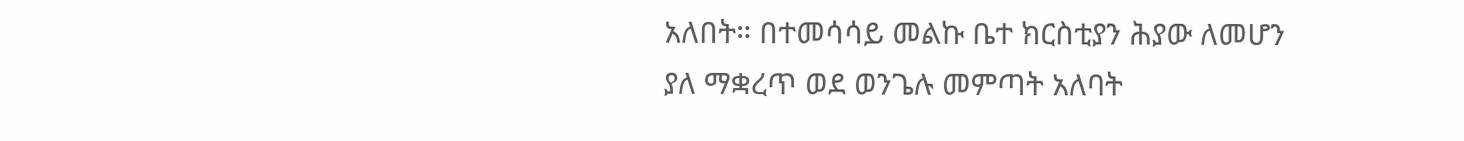አለበት። በተመሳሳይ መልኩ ቤተ ክርስቲያን ሕያው ለመሆን ያለ ማቋረጥ ወደ ወንጌሉ መምጣት አለባት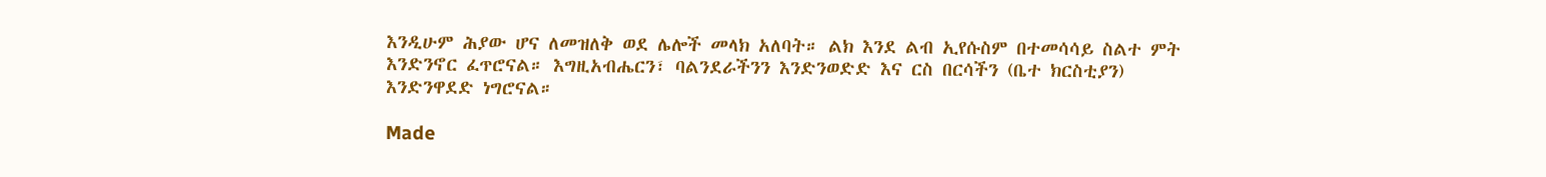እንዲሁም ሕያው ሆና ለመዝለቅ ወደ ሌሎች መላክ አለባት። ልክ እንደ ልብ ኢየሱስም በተመሳሳይ ስልተ ምት እንድንኖር ፈጥሮናል። እግዚአብሔርን፣ ባልንደራችንን እንድንወድድ እና ርስ በርሳችን (ቤተ ክርስቲያን) እንድንዋደድ ነግሮናል።

Made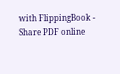with FlippingBook - Share PDF online